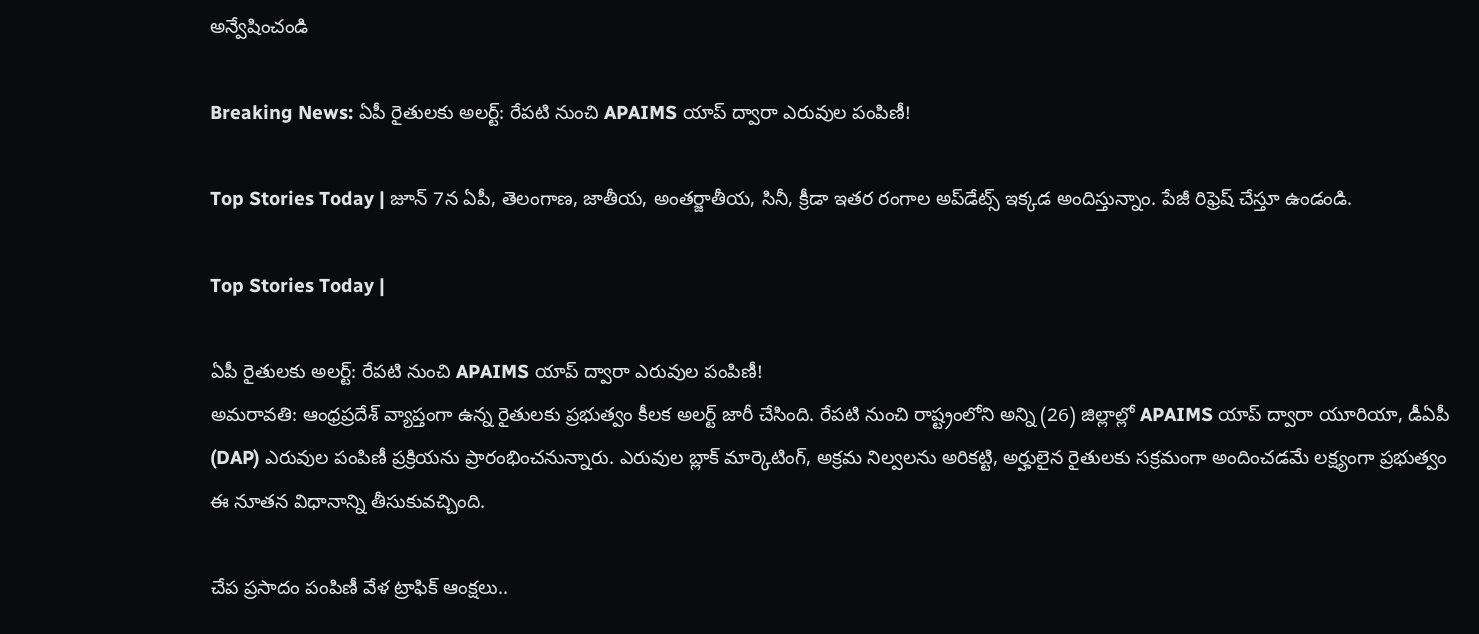అన్వేషించండి

Breaking News: ఏపీ రైతులకు అలర్ట్: రేపటి నుంచి APAIMS యాప్ ద్వారా ఎరువుల పంపిణీ!

Top Stories Today | జూన్ 7న ఏపీ, తెలంగాణ, జాతీయ, అంతర్జాతీయ, సినీ, క్రీడా ఇతర రంగాల అప్‌డేట్స్ ఇక్కడ అందిస్తున్నాం. పేజీ రిఫ్రెష్ చేస్తూ ఉండండి.

Top Stories Today |

ఏపీ రైతులకు అలర్ట్: రేపటి నుంచి APAIMS యాప్ ద్వారా ఎరువుల పంపిణీ!
అమరావతి: ఆంధ్రప్రదేశ్ వ్యాప్తంగా ఉన్న రైతులకు ప్రభుత్వం కీలక అలర్ట్ జారీ చేసింది. రేపటి నుంచి రాష్ట్రంలోని అన్ని (26) జిల్లాల్లో APAIMS యాప్ ద్వారా యూరియా, డీఏపీ (DAP) ఎరువుల పంపిణీ ప్రక్రియను ప్రారంభించనున్నారు. ఎరువుల బ్లాక్ మార్కెటింగ్, అక్రమ నిల్వలను అరికట్టి, అర్హులైన రైతులకు సక్రమంగా అందించడమే లక్ష్యంగా ప్రభుత్వం ఈ నూతన విధానాన్ని తీసుకువచ్చింది.

చేప ప్రసాదం పంపిణీ వేళ ట్రాఫిక్ ఆంక్షలు..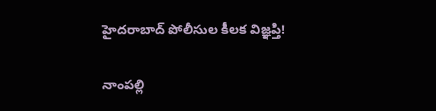హైదరాబాద్ పోలీసుల కీలక విజ్ఞప్తి!

నాంపల్లి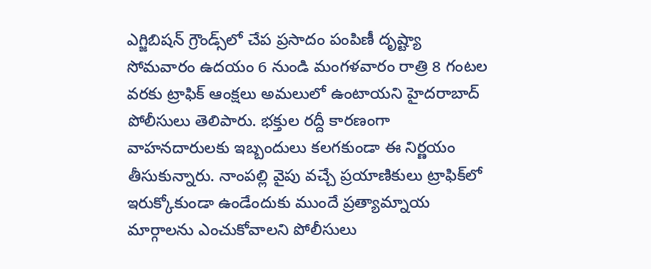ఎగ్జిబిషన్ గ్రౌండ్స్‌లో చేప ప్రసాదం పంపిణీ దృష్ట్యా సోమవారం ఉదయం 6 నుండి మంగళవారం రాత్రి 8 గంటల వరకు ట్రాఫిక్ ఆంక్షలు అమలులో ఉంటాయని హైదరాబాద్ పోలీసులు తెలిపారు. భక్తుల రద్దీ కారణంగా వాహనదారులకు ఇబ్బందులు కలగకుండా ఈ నిర్ణయం తీసుకున్నారు. నాంపల్లి వైపు వచ్చే ప్రయాణికులు ట్రాఫిక్‌లో ఇరుక్కోకుండా ఉండేందుకు ముందే ప్రత్యామ్నాయ మార్గాలను ఎంచుకోవాలని పోలీసులు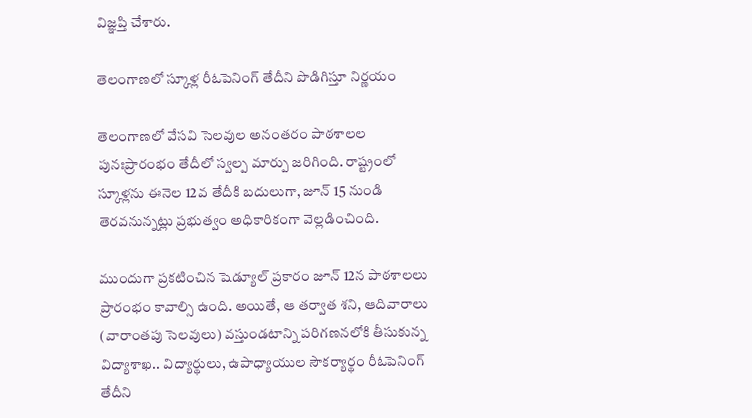విజ్ఞప్తి చేశారు.

తెలంగాణలో స్కూళ్ల రీఓపెనింగ్ తేదీని పొడిగిస్తూ నిర్ణయం

తెలంగాణలో వేసవి సెలవుల అనంతరం పాఠశాలల పునఃప్రారంభం తేదీలో స్వల్ప మార్పు జరిగింది. రాష్ట్రంలో స్కూళ్లను ఈనెల 12వ తేదీకి బదులుగా, జూన్ 15 నుండి తెరవనున్నట్లు ప్రభుత్వం అధికారికంగా వెల్లడించింది.

ముందుగా ప్రకటించిన షెడ్యూల్ ప్రకారం జూన్ 12న పాఠశాలలు ప్రారంభం కావాల్సి ఉంది. అయితే, ఆ తర్వాత శని, ఆదివారాలు (వారాంతపు సెలవులు) వస్తుండటాన్ని పరిగణనలోకి తీసుకున్న విద్యాశాఖ.. విద్యార్థులు, ఉపాధ్యాయుల సౌకర్యార్థం రీఓపెనింగ్ తేదీని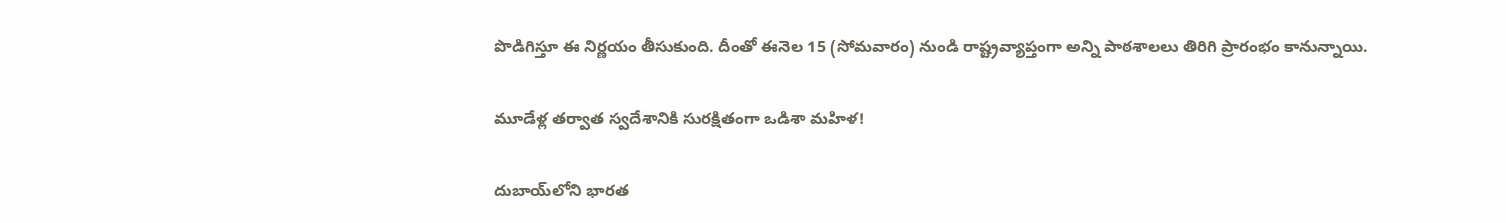పొడిగిస్తూ ఈ నిర్ణయం తీసుకుంది. దీంతో ఈనెల 15 (సోమవారం) నుండి రాష్ట్రవ్యాప్తంగా అన్ని పాఠశాలలు తిరిగి ప్రారంభం కానున్నాయి.

మూడేళ్ల తర్వాత స్వదేశానికి సురక్షితంగా ఒడిశా మహిళ!

దుబాయ్‌లోని భారత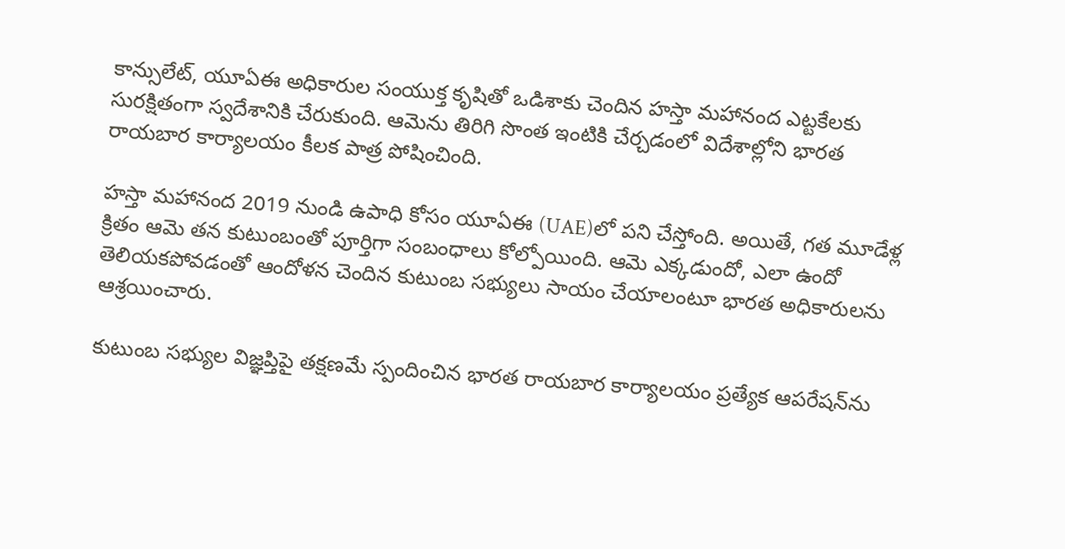కాన్సులేట్, యూఏఈ అధికారుల సంయుక్త కృషితో ఒడిశాకు చెందిన హస్తా మహానంద ఎట్టకేలకు సురక్షితంగా స్వదేశానికి చేరుకుంది. ఆమెను తిరిగి సొంత ఇంటికి చేర్చడంలో విదేశాల్లోని భారత రాయబార కార్యాలయం కీలక పాత్ర పోషించింది.

హస్తా మహానంద 2019 నుండి ఉపాధి కోసం యూఏఈ (UAE)లో పని చేస్తోంది. అయితే, గత మూడేళ్ల క్రితం ఆమె తన కుటుంబంతో పూర్తిగా సంబంధాలు కోల్పోయింది. ఆమె ఎక్కడుందో, ఎలా ఉందో తెలియకపోవడంతో ఆందోళన చెందిన కుటుంబ సభ్యులు సాయం చేయాలంటూ భారత అధికారులను ఆశ్రయించారు.

కుటుంబ సభ్యుల విజ్ఞప్తిపై తక్షణమే స్పందించిన భారత రాయబార కార్యాలయం ప్రత్యేక ఆపరేషన్‌ను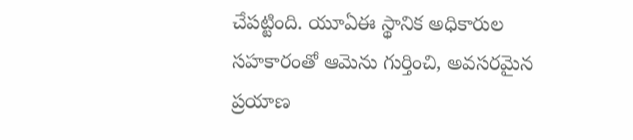చేపట్టింది. యూఏఈ స్థానిక అధికారుల సహకారంతో ఆమెను గుర్తించి, అవసరమైన ప్రయాణ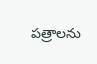పత్రాలను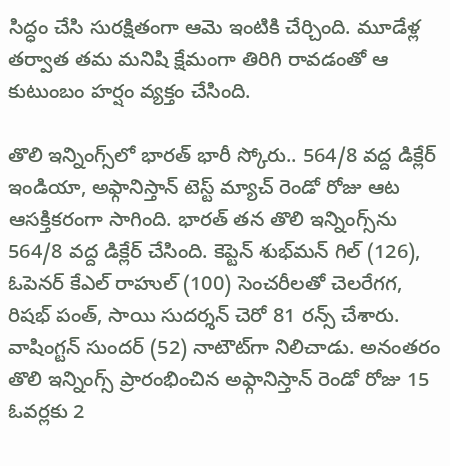సిద్ధం చేసి సురక్షితంగా ఆమె ఇంటికి చేర్చింది. మూడేళ్ల తర్వాత తమ మనిషి క్షేమంగా తిరిగి రావడంతో ఆ కుటుంబం హర్షం వ్యక్తం చేసింది.

తొలి ఇన్నింగ్స్‌లో భారత్ భారీ స్కోరు.. 564/8 వద్ద డిక్లేర్
ఇండియా, అఫ్గానిస్తాన్ టెస్ట్ మ్యాచ్ రెండో రోజు ఆట ఆసక్తికరంగా సాగింది. భారత్ తన తొలి ఇన్నింగ్స్‌ను 564/8 వద్ద డిక్లేర్ చేసింది. కెప్టెన్ శుభ్‌మన్ గిల్ (126), ఓపెనర్ కేఎల్ రాహుల్ (100) సెంచరీలతో చెలరేగగ, రిషభ్ పంత్, సాయి సుదర్శన్ చెరో 81 రన్స్ చేశారు. వాషింగ్టన్ సుందర్ (52) నాటౌట్‌గా నిలిచాడు. అనంతరం తొలి ఇన్నింగ్స్ ప్రారంభించిన అఫ్గానిస్తాన్ రెండో రోజు 15 ఓవర్లకు 2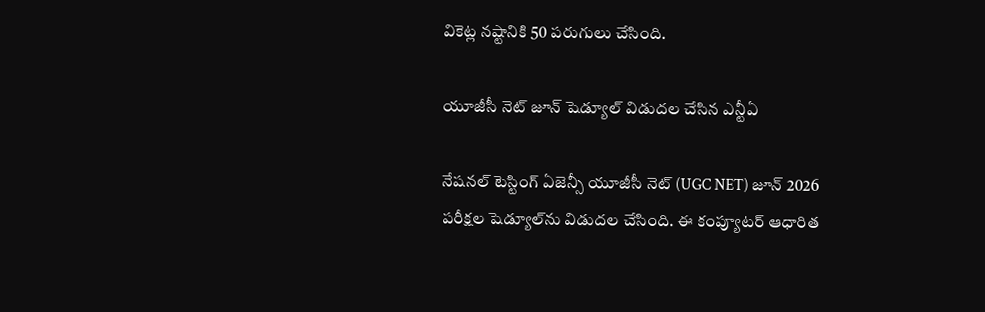వికెట్ల నష్టానికి 50 పరుగులు చేసింది.

యూజీసీ నెట్ జూన్ షెడ్యూల్ విడుదల చేసిన ఎన్టీఏ

నేషనల్ టెస్టింగ్ ఏజెన్సీ యూజీసీ నెట్ (UGC NET) జూన్ 2026 పరీక్షల షెడ్యూల్‌ను విడుదల చేసింది. ఈ కంప్యూటర్ ఆధారిత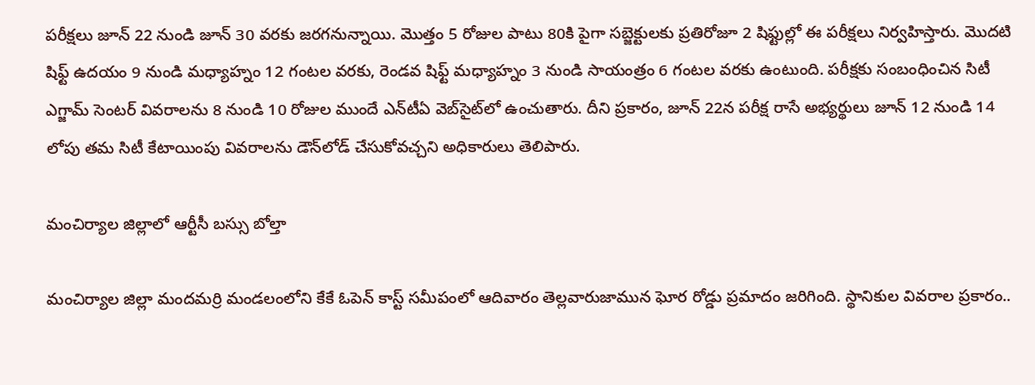పరీక్షలు జూన్ 22 నుండి జూన్ 30 వరకు జరగనున్నాయి. మొత్తం 5 రోజుల పాటు 80కి పైగా సబ్జెక్టులకు ప్రతిరోజూ 2 షిఫ్టుల్లో ఈ పరీక్షలు నిర్వహిస్తారు. మొదటి షిఫ్ట్ ఉదయం 9 నుండి మధ్యాహ్నం 12 గంటల వరకు, రెండవ షిఫ్ట్ మధ్యాహ్నం 3 నుండి సాయంత్రం 6 గంటల వరకు ఉంటుంది. పరీక్షకు సంబంధించిన సిటీ ఎగ్జామ్ సెంటర్ వివరాలను 8 నుండి 10 రోజుల ముందే ఎన్‌టీఏ వెబ్‌సైట్‌లో ఉంచుతారు. దీని ప్రకారం, జూన్ 22న పరీక్ష రాసే అభ్యర్థులు జూన్ 12 నుండి 14 లోపు తమ సిటీ కేటాయింపు వివరాలను డౌన్‌లోడ్ చేసుకోవచ్చని అధికారులు తెలిపారు.

మంచిర్యాల జిల్లాలో ఆర్టీసీ బస్సు బోల్తా

మంచిర్యాల జిల్లా మందమర్రి మండలంలోని కేకే ఓపెన్ కాస్ట్ సమీపంలో ఆదివారం తెల్లవారుజామున ఘోర రోడ్డు ప్రమాదం జరిగింది. స్థానికుల వివరాల ప్రకారం..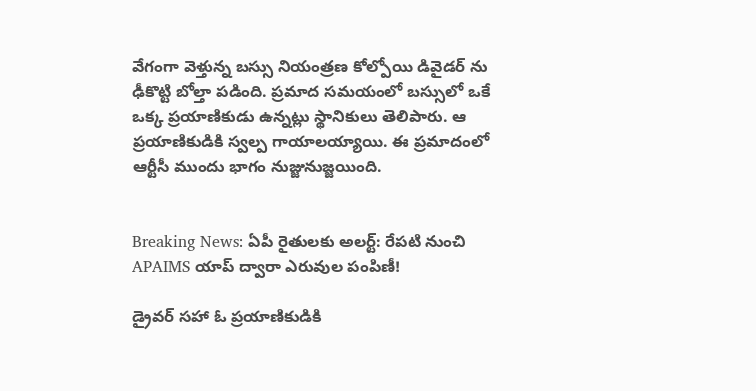వేగంగా వెళ్తున్న బస్సు నియంత్రణ కోల్పోయి డివైడర్ ను ఢీకొట్టి బోల్తా పడింది. ప్రమాద సమయంలో బస్సులో ఒకే ఒక్క ప్రయాణికుడు ఉన్నట్లు స్థానికులు తెలిపారు. ఆ ప్రయాణికుడికి స్వల్ప గాయాలయ్యాయి. ఈ ప్రమాదంలో ఆర్టీసీ ముందు భాగం నుజ్జునుజ్జయింది.


Breaking News: ఏపీ రైతులకు అలర్ట్: రేపటి నుంచి APAIMS యాప్ ద్వారా ఎరువుల పంపిణీ!

డ్రైవర్ సహా ఓ ప్రయాణికుడికి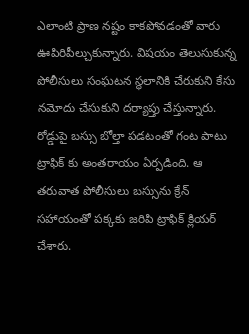ఎలాంటి ప్రాణ నష్టం కాకపోవడంతో వారు ఊపిరిపీల్చుకున్నారు. విషయం తెలుసుకున్న పోలీసులు సంఘటన స్థలానికి చేరుకుని కేసు నమోదు చేసుకుని దర్యాప్తు చేస్తున్నారు. రోడ్డుపై బస్సు బోల్తా పడటంతో గంట పాటు ట్రాఫిక్ కు అంతరాయం ఏర్పడింది. ఆ తరువాత పోలీసులు బస్సును క్రేన్ సహాయంతో పక్కకు జరిపి ట్రాఫిక్ క్లియర్ చేశారు.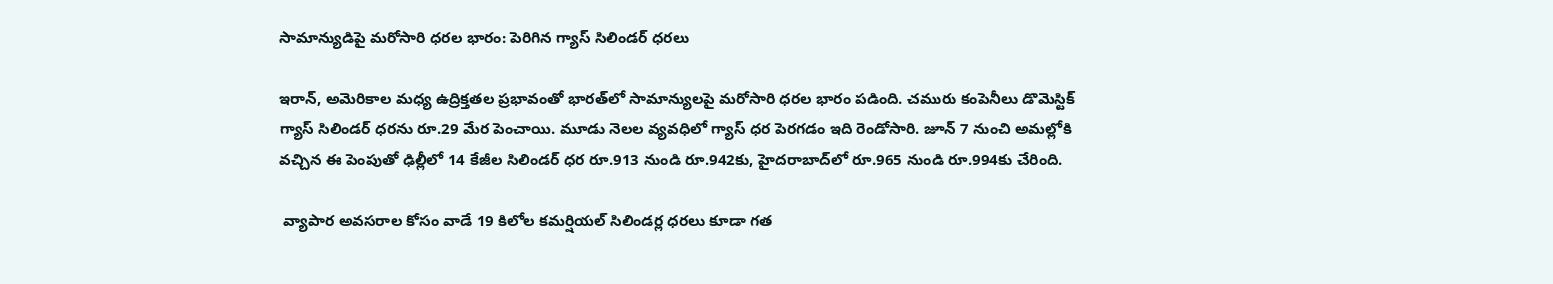సామాన్యుడిపై మరోసారి ధరల భారం: పెరిగిన గ్యాస్ సిలిండర్ ధరలు

ఇరాన్, అమెరికాల మధ్య ఉద్రిక్తతల ప్రభావంతో భారత్‌లో సామాన్యులపై మరోసారి ధరల భారం పడింది. చమురు కంపెనీలు డొమెస్టిక్ గ్యాస్ సిలిండర్ ధరను రూ.29 మేర పెంచాయి. మూడు నెలల వ్యవధిలో గ్యాస్ ధర పెరగడం ఇది రెండోసారి. జూన్ 7 నుంచి అమల్లోకి వచ్చిన ఈ పెంపుతో ఢిల్లీలో 14 కేజీల సిలిండర్ ధర రూ.913 నుండి రూ.942కు, హైదరాబాద్‌లో రూ.965 నుండి రూ.994కు చేరింది.

 వ్యాపార అవసరాల కోసం వాడే 19 కిలోల కమర్షియల్ సిలిండర్ల ధరలు కూడా గత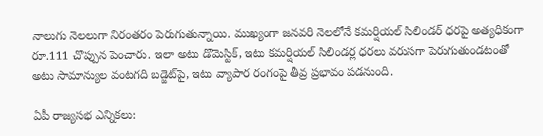నాలుగు నెలలుగా నిరంతరం పెరుగుతున్నాయి. ముఖ్యంగా జనవరి నెలలోనే కమర్షియల్ సిలిండర్ ధరపై అత్యధికంగా రూ.111 చొప్పున పెంచారు. ఇలా అటు డొమెస్టిక్, ఇటు కమర్షియల్ సిలిండర్ల ధరలు వరుసగా పెరుగుతుండటంతో అటు సామాన్యుల వంటగది బడ్జెట్‌పై, ఇటు వ్యాపార రంగంపై తీవ్ర ప్రభావం పడనుంది.

ఏపీ రాజ్యసభ ఎన్నికలు: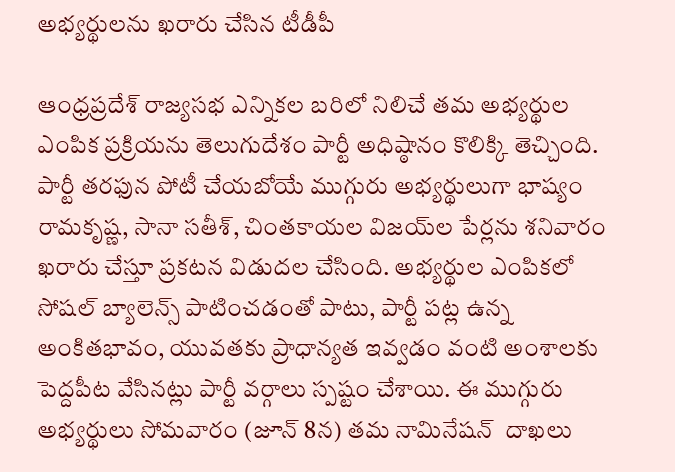అభ్యర్థులను ఖరారు చేసిన టీడీపీ

ఆంధ్రప్రదేశ్ రాజ్యసభ ఎన్నికల బరిలో నిలిచే తమ అభ్యర్థుల ఎంపిక ప్రక్రియను తెలుగుదేశం పార్టీ అధిష్ఠానం కొలిక్కి తెచ్చింది. పార్టీ తరఫున పోటీ చేయబోయే ముగ్గురు అభ్యర్థులుగా భాష్యం రామకృష్ణ, సానా సతీశ్‌, చింతకాయల విజయ్‌ల పేర్లను శనివారం ఖరారు చేస్తూ ప్రకటన విడుదల చేసింది. అభ్యర్థుల ఎంపికలో సోషల్ బ్యాలెన్స్ పాటించడంతో పాటు, పార్టీ పట్ల ఉన్న అంకితభావం, యువతకు ప్రాధాన్యత ఇవ్వడం వంటి అంశాలకు పెద్దపీట వేసినట్లు పార్టీ వర్గాలు స్పష్టం చేశాయి. ఈ ముగ్గురు అభ్యర్థులు సోమవారం (జూన్ 8న) తమ నామినేషన్  దాఖలు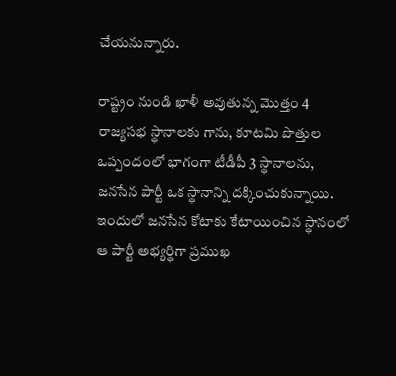చేయనున్నారు.

రాష్ట్రం నుండి ఖాళీ అవుతున్న మొత్తం 4 రాజ్యసభ స్థానాలకు గాను, కూటమి పొత్తుల ఒప్పందంలో భాగంగా టీడీపీ 3 స్థానాలను, జనసేన పార్టీ ఒక స్థానాన్ని దక్కించుకున్నాయి. ఇందులో జనసేన కోటాకు కేటాయించిన స్థానంలో ఆ పార్టీ అభ్యర్థిగా ప్రముఖ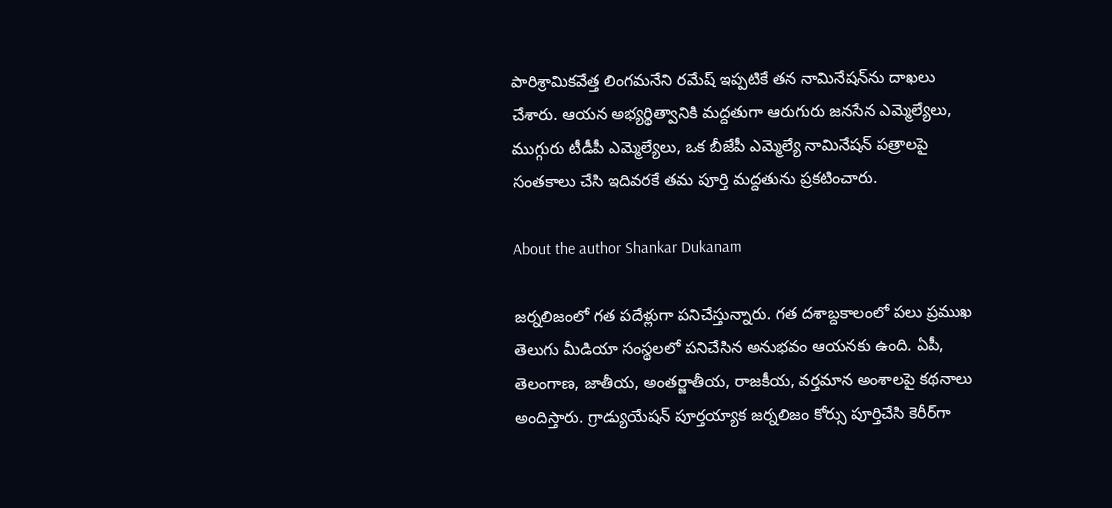పారిశ్రామికవేత్త లింగమనేని రమేష్ ఇప్పటికే తన నామినేషన్‌ను దాఖలు చేశారు. ఆయన అభ్యర్థిత్వానికి మద్దతుగా ఆరుగురు జనసేన ఎమ్మెల్యేలు, ముగ్గురు టీడీపీ ఎమ్మెల్యేలు, ఒక బీజేపీ ఎమ్మెల్యే నామినేషన్ పత్రాలపై సంతకాలు చేసి ఇదివరకే తమ పూర్తి మద్దతును ప్రకటించారు.

About the author Shankar Dukanam

జర్నలిజంలో గత పదేళ్లుగా పనిచేస్తున్నారు. గత దశాబ్దకాలంలో పలు ప్రముఖ తెలుగు మీడియా సంస్థలలో పనిచేసిన అనుభవం ఆయనకు ఉంది. ఏపీ, తెలంగాణ, జాతీయ, అంతర్జాతీయ, రాజకీయ, వర్తమాన అంశాలపై కథనాలు అందిస్తారు. గ్రాడ్యుయేషన్ పూర్తయ్యాక జర్నలిజం కోర్సు పూర్తిచేసి కెరీర్‌గా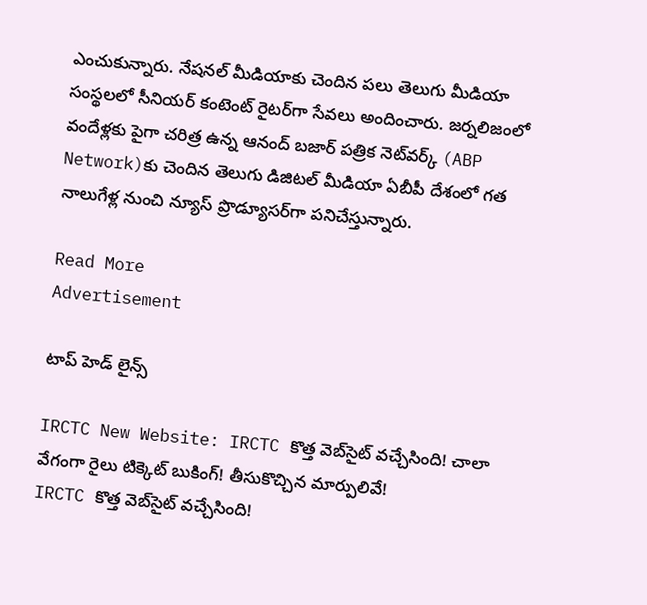ఎంచుకున్నారు. నేషనల్ మీడియాకు చెందిన పలు తెలుగు మీడియా సంస్థలలో సీనియర్ కంటెంట్ రైటర్‌గా సేవలు అందించారు. జర్నలిజంలో వందేళ్లకు పైగా చరిత్ర ఉన్న ఆనంద్ బజార్ పత్రిక నెట్‌వర్క్ (ABP Network)కు చెందిన తెలుగు డిజిటల్ మీడియా ఏబీపీ దేశంలో గత నాలుగేళ్ల నుంచి న్యూస్ ప్రొడ్యూసర్‌గా పనిచేస్తున్నారు.

Read More
Advertisement

టాప్ హెడ్ లైన్స్

IRCTC New Website: IRCTC కొత్త వెబ్‌సైట్ వచ్చేసింది! చాలా వేగంగా రైలు టిక్కెట్ బుకింగ్! తీసుకొచ్చిన మార్పులివే!
IRCTC కొత్త వెబ్‌సైట్ వచ్చేసింది!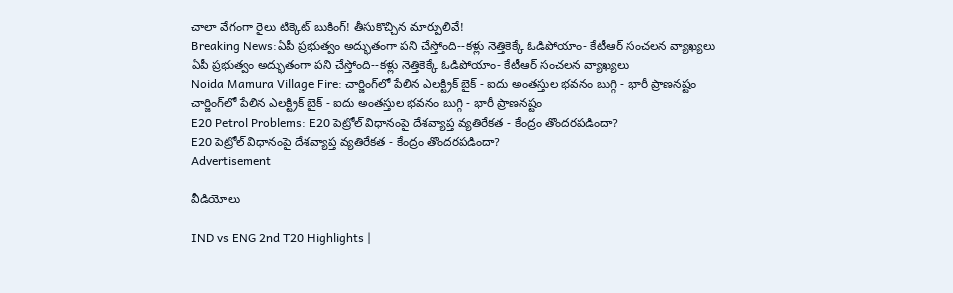చాలా వేగంగా రైలు టిక్కెట్ బుకింగ్! తీసుకొచ్చిన మార్పులివే!
Breaking News:ఏపీ ప్రభుత్వం అద్భుతంగా పని చేస్తోంది--కళ్లు నెత్తికెక్కే ఓడిపోయాం- కేటీఆర్ సంచలన వ్యాఖ్యలు
ఏపీ ప్రభుత్వం అద్భుతంగా పని చేస్తోంది--కళ్లు నెత్తికెక్కే ఓడిపోయాం- కేటీఆర్ సంచలన వ్యాఖ్యలు
Noida Mamura Village Fire: చార్జింగ్‌లో పేలిన ఎలక్ట్రిక్ బైక్ - ఐదు అంతస్తుల భవనం బుగ్గి - భారీ ప్రాణనష్టం
చార్జింగ్‌లో పేలిన ఎలక్ట్రిక్ బైక్ - ఐదు అంతస్తుల భవనం బుగ్గి - భారీ ప్రాణనష్టం
E20 Petrol Problems: E20 పెట్రోల్ విధానంపై దేశవ్యాప్త వ్యతిరేకత - కేంద్రం తొందరపడిందా?
E20 పెట్రోల్ విధానంపై దేశవ్యాప్త వ్యతిరేకత - కేంద్రం తొందరపడిందా?
Advertisement

వీడియోలు

IND vs ENG 2nd T20 Highlights |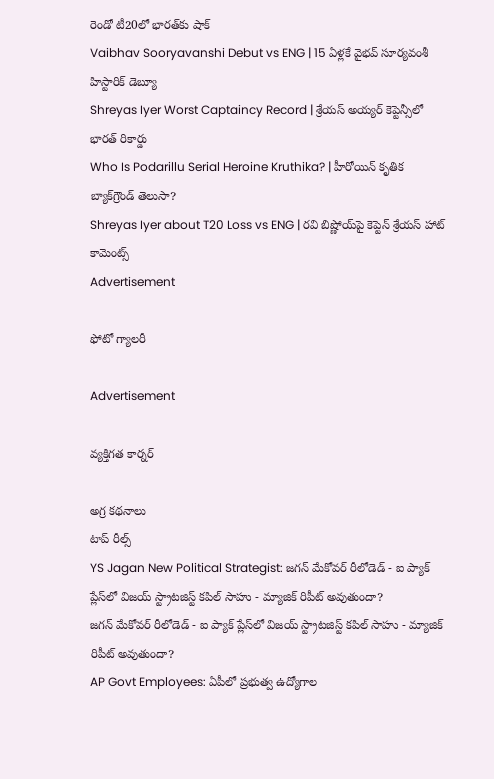రెండో టీ20లో భారత్‌కు షాక్
Vaibhav Sooryavanshi Debut vs ENG | 15 ఏళ్లకే వైభవ్ సూర్యవంశీ హిస్టారిక్ డెబ్యూ
Shreyas Iyer Worst Captaincy Record | శ్రేయస్ అయ్యర్ కెప్టెన్సీలో భారత్ రికార్డు
Who Is Podarillu Serial Heroine Kruthika? | హీరోయిన్ కృతిక బ్యాక్‌గ్రౌండ్ తెలుసా?
Shreyas Iyer about T20 Loss vs ENG | రవి బిష్ణోయ్‌పై కెప్టెన్ శ్రేయస్ హాట్ కామెంట్స్
Advertisement

ఫోటో గ్యాలరీ

Advertisement

వ్యక్తిగత కార్నర్

అగ్ర కథనాలు
టాప్ రీల్స్
YS Jagan New Political Strategist: జగన్ మేకోవర్ రీలోడెడ్ - ఐ ప్యాక్ ప్లేస్‌లో విజయ్ స్ట్రాటజిస్ట్ కపిల్ సాహు - మ్యాజిక్ రిపీట్ అవుతుందా?
జగన్ మేకోవర్ రీలోడెడ్ - ఐ ప్యాక్ ప్లేస్‌లో విజయ్ స్ట్రాటజిస్ట్ కపిల్ సాహు - మ్యాజిక్ రిపీట్ అవుతుందా?
AP Govt Employees: ఏపీలో ప్రభుత్వ ఉద్యోగాల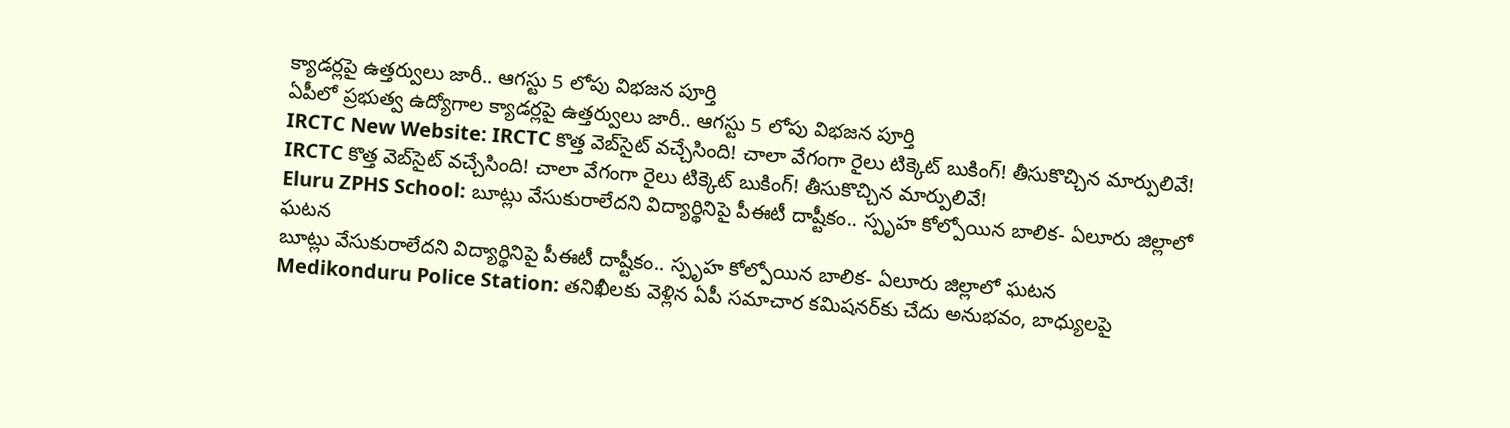క్యాడర్లపై ఉత్తర్వులు జారీ.. ఆగస్టు 5 లోపు విభజన పూర్తి
ఏపీలో ప్రభుత్వ ఉద్యోగాల క్యాడర్లపై ఉత్తర్వులు జారీ.. ఆగస్టు 5 లోపు విభజన పూర్తి
IRCTC New Website: IRCTC కొత్త వెబ్‌సైట్ వచ్చేసింది! చాలా వేగంగా రైలు టిక్కెట్ బుకింగ్! తీసుకొచ్చిన మార్పులివే!
IRCTC కొత్త వెబ్‌సైట్ వచ్చేసింది! చాలా వేగంగా రైలు టిక్కెట్ బుకింగ్! తీసుకొచ్చిన మార్పులివే!
Eluru ZPHS School: బూట్లు వేసుకురాలేదని విద్యార్థినిపై పీఈటీ దాష్టీకం.. స్పృహ కోల్పోయిన బాలిక- ఏలూరు జిల్లాలో ఘటన
బూట్లు వేసుకురాలేదని విద్యార్థినిపై పీఈటీ దాష్టీకం.. స్పృహ కోల్పోయిన బాలిక- ఏలూరు జిల్లాలో ఘటన
Medikonduru Police Station: తనిఖీలకు వెళ్లిన ఏపీ సమాచార కమిషనర్‌కు చేదు అనుభవం, బాధ్యులపై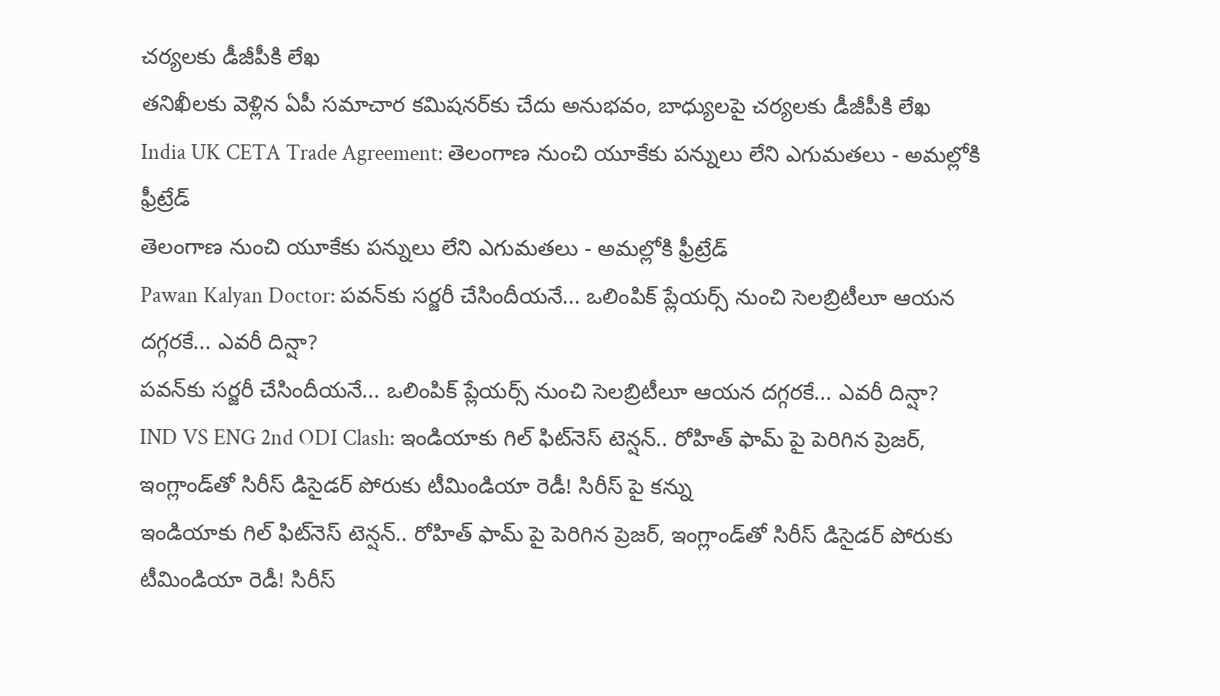చర్యలకు డీజీపీకి లేఖ
తనిఖీలకు వెళ్లిన ఏపీ సమాచార కమిషనర్‌కు చేదు అనుభవం, బాధ్యులపై చర్యలకు డీజీపీకి లేఖ
India UK CETA Trade Agreement: తెలంగాణ నుంచి యూకేకు పన్నులు లేని ఎగుమతలు - అమల్లోకి ఫ్రీట్రేడ్
తెలంగాణ నుంచి యూకేకు పన్నులు లేని ఎగుమతలు - అమల్లోకి ఫ్రీట్రేడ్
Pawan Kalyan Doctor: పవన్‌కు సర్జరీ చేసిందీయనే... ఒలింపిక్ ప్లేయర్స్ నుంచి సెలబ్రిటీలూ ఆయన దగ్గరకే... ఎవరీ దిన్షా?
పవన్‌కు సర్జరీ చేసిందీయనే... ఒలింపిక్ ప్లేయర్స్ నుంచి సెలబ్రిటీలూ ఆయన దగ్గరకే... ఎవరీ దిన్షా?
IND VS ENG 2nd ODI Clash: ఇండియాకు గిల్ ఫిట్‌నెస్ టెన్షన్.. రోహిత్ ఫామ్ పై పెరిగిన ప్రెజర్, ఇంగ్లాండ్‌తో సిరీస్ డిసైడర్ పోరుకు టీమిండియా రెడీ! సిరీస్ పై క‌న్ను
ఇండియాకు గిల్ ఫిట్‌నెస్ టెన్షన్.. రోహిత్ ఫామ్ పై పెరిగిన ప్రెజర్, ఇంగ్లాండ్‌తో సిరీస్ డిసైడర్ పోరుకు టీమిండియా రెడీ! సిరీస్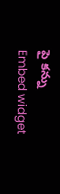పై క‌న్ను
Embed widget